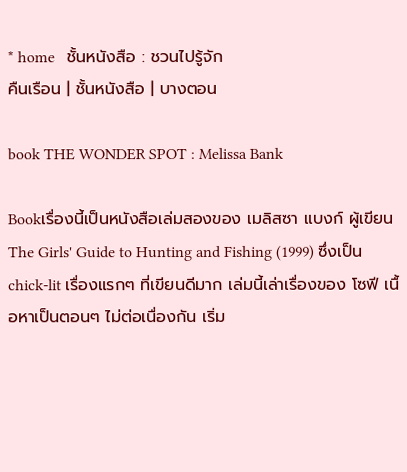* home   ชั้นหนังสือ : ชวนไปรู้จัก
คืนเรือน | ชั้นหนังสือ | บางตอน

book THE WONDER SPOT : Melissa Bank

Bookเรื่องนี้เป็นหนังสือเล่มสองของ เมลิสซา แบงก์ ผู้เขียน The Girls' Guide to Hunting and Fishing (1999) ซึ่งเป็น chick-lit เรื่องแรกๆ ที่เขียนดีมาก เล่มนี้เล่าเรื่องของ โซฟี เนื้อหาเป็นตอนๆ ไม่ต่อเนื่องกัน เริ่ม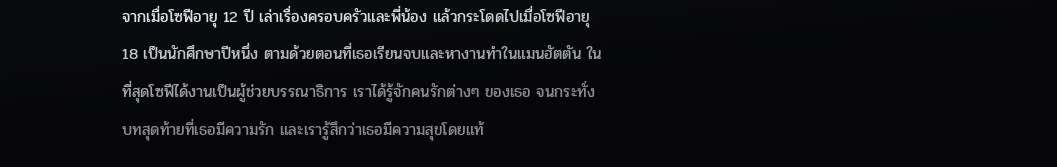จากเมื่อโซฟีอายุ 12 ปี เล่าเรื่องครอบครัวและพี่น้อง แล้วกระโดดไปเมื่อโซฟีอายุ 18 เป็นนักศึกษาปีหนึ่ง ตามด้วยตอนที่เธอเรียนจบและหางานทำในแมนฮัตตัน ในที่สุดโซฟีได้งานเป็นผู้ช่วยบรรณาธิการ เราได้รู้จักคนรักต่างๆ ของเธอ จนกระทั่งบทสุดท้ายที่เธอมีความรัก และเรารู้สึกว่าเธอมีความสุขโดยแท้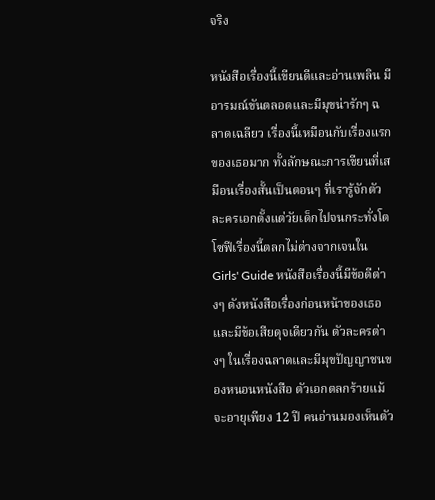จริง

หนังสือเรื่องนี้เขียนดีและอ่านเพลิน มีอารมณ์ขันตลอดและมีมุขน่ารักๆ ฉลาดเฉลียว เรื่องนี้เหมือนกับเรื่องแรกของเธอมาก ทั้งลักษณะการเขียนที่เสมือนเรื่องสั้นเป็นตอนๆ ที่เรารู้จักตัวละครเอกตั้งแต่วัยเด็กไปจนกระทั่งโต โซฟีเรื่องนี้ตลกไม่ต่างจากเจนใน Girls' Guide หนังสือเรื่องนี้มีข้อดีต่างๆ ดังหนังสือเรื่องก่อนหน้าของเธอ และมีข้อเสียดุจเดียวกัน ตัวละครต่างๆ ในเรื่องฉลาดและมีมุขปัญญาชนของหนอนหนังสือ ตัวเอกตลกร้ายแม้จะอายุเพียง 12 ปี คนอ่านมองเห็นตัว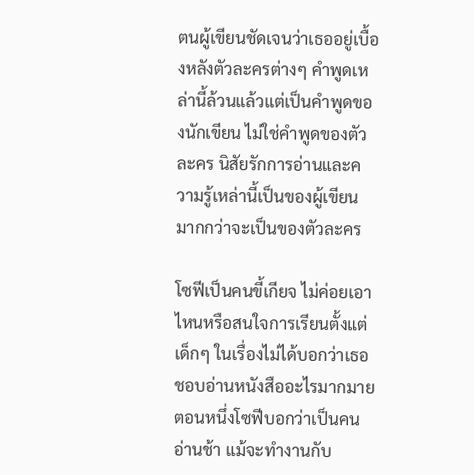ตนผู้เขียนชัดเจนว่าเธออยู่เบื้องหลังตัวละครต่างๆ คำพูดเหล่านี้ล้วนแล้วแต่เป็นคำพูดของนักเขียน ไม่ใช่คำพูดของตัวละคร นิสัยรักการอ่านและความรู้เหล่านี้เป็นของผู้เขียน มากกว่าจะเป็นของตัวละคร

โซฟีเป็นคนขี้เกียจ ไม่ค่อยเอาไหนหรือสนใจการเรียนตั้งแต่เด็กๆ ในเรื่องไม่ได้บอกว่าเธอชอบอ่านหนังสืออะไรมากมาย ตอนหนึ่งโซฟีบอกว่าเป็นคนอ่านช้า แม้จะทำงานกับ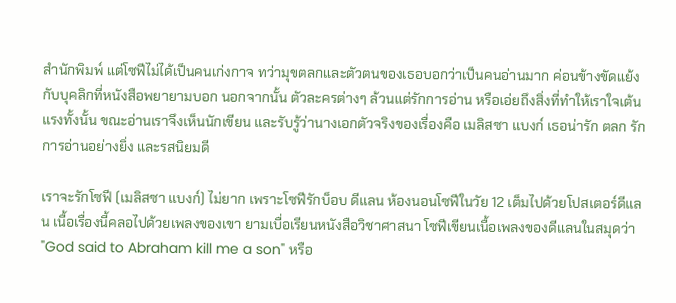สำนักพิมพ์ แต่โซฟีไม่ได้เป็นคนเก่งกาจ ทว่ามุขตลกและตัวตนของเธอบอกว่าเป็นคนอ่านมาก ค่อนข้างขัดแย้งกับบุคลิกที่หนังสือพยายามบอก นอกจากนั้น ตัวละครต่างๆ ล้วนแต่รักการอ่าน หรือเอ่ยถึงสิ่งที่ทำให้เราใจเต้นแรงทั้งนั้น ขณะอ่านเราจึงเห็นนักเขียน และรับรู้ว่านางเอกตัวจริงของเรื่องคือ เมลิสซา แบงก์ เธอน่ารัก ตลก รักการอ่านอย่างยิ่ง และรสนิยมดี

เราจะรักโซฟี (เมลิสซา แบงก์) ไม่ยาก เพราะโซฟีรักบ็อบ ดีแลน ห้องนอนโซฟีในวัย 12 เต็มไปด้วยโปสเตอร์ดีแลน เนื้อเรื่องนี้คลอไปด้วยเพลงของเขา ยามเบื่อเรียนหนังสือวิชาศาสนา โซฟีเขียนเนื้อเพลงของดีแลนในสมุดว่า "God said to Abraham kill me a son" หรือ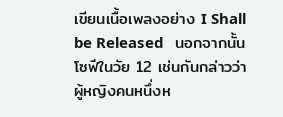เขียนเนื้อเพลงอย่าง I Shall be Released   นอกจากนั้น โซฟีในวัย 12 เช่นกันกล่าวว่าผู้หญิงคนหนึ่งห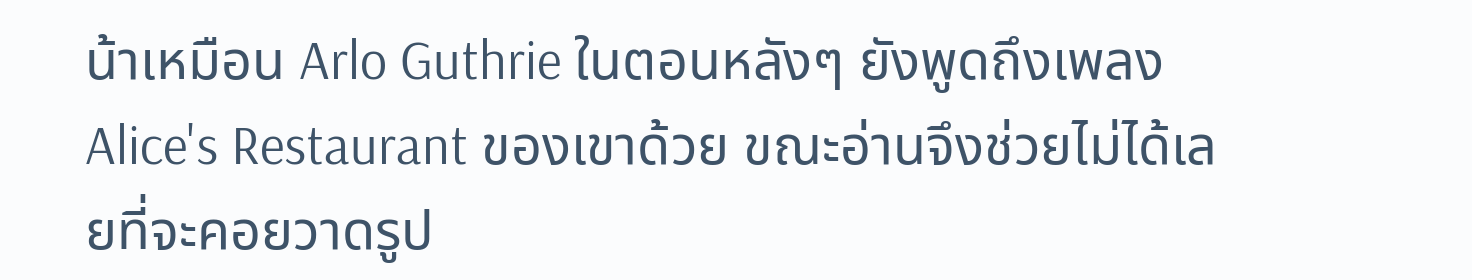น้าเหมือน Arlo Guthrie ในตอนหลังๆ ยังพูดถึงเพลง Alice's Restaurant ของเขาด้วย ขณะอ่านจึงช่วยไม่ได้เลยที่จะคอยวาดรูป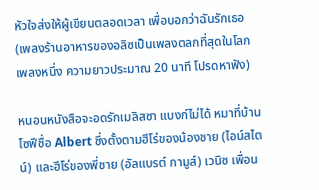หัวใจส่งให้ผู้เขียนตลอดเวลา เพื่อบอกว่าฉันรักเธอ (เพลงร้านอาหารของอลิซเป็นเพลงตลกที่สุดในโลกเพลงหนึ่ง ความยาวประมาณ 20 นาที โปรดหาฟัง)

หนอนหนังสือจะอดรักเมลิสซา แบงก์ไม่ได้ หมาที่บ้านโซฟีชื่อ Albert ซึ่งตั้งตามฮีโร่ของน้องชาย (ไอน์สไตน์) และฮีโร่ของพี่ชาย (อัลแบรต์ กามูส์) เวนิซ เพื่อน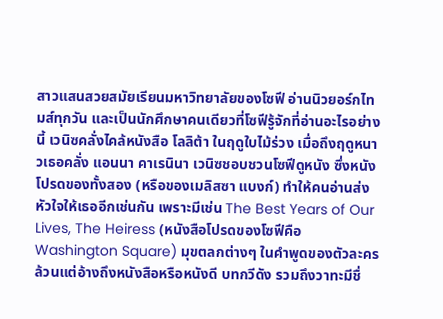สาวแสนสวยสมัยเรียนมหาวิทยาลัยของโซฟี อ่านนิวยอร์กไทมส์ทุกวัน และเป็นนักศึกษาคนเดียวที่โซฟีรู้จักที่อ่านอะไรอย่างนี้ เวนิซคลั่งไคล้หนังสือ โลลิต้า ในฤดูใบไม้ร่วง เมื่อถึงฤดูหนาวเธอคลั่ง แอนนา คาเรนินา เวนิซชอบชวนโซฟีดูหนัง ซึ่งหนังโปรดของทั้งสอง (หรือของเมลิสซา แบงก์) ทำให้คนอ่านส่งหัวใจให้เธออีกเช่นกัน เพราะมีเช่น The Best Years of Our Lives, The Heiress (หนังสือโปรดของโซฟีคือ Washington Square) มุขตลกต่างๆ ในคำพูดของตัวละครล้วนแต่อ้างถึงหนังสือหรือหนังดี บทกวีดัง รวมถึงวาทะมีชื่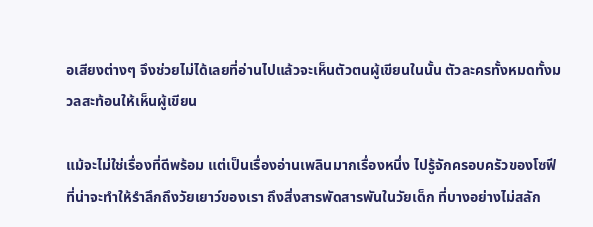อเสียงต่างๆ จึงช่วยไม่ได้เลยที่อ่านไปแล้วจะเห็นตัวตนผู้เขียนในนั้น ตัวละครทั้งหมดทั้งมวลสะท้อนให้เห็นผู้เขียน

แม้จะไม่ใช่เรื่องที่ดีพร้อม แต่เป็นเรื่องอ่านเพลินมากเรื่องหนึ่ง ไปรู้จักครอบครัวของโซฟี ที่น่าจะทำให้รำลึกถึงวัยเยาว์ของเรา ถึงสิ่งสารพัดสารพันในวัยเด็ก ที่บางอย่างไม่สลัก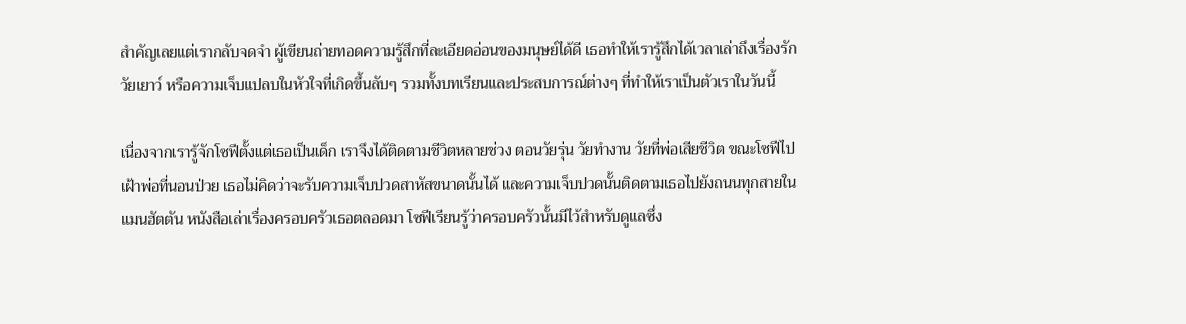สำคัญเลยแต่เรากลับจดจำ ผู้เขียนถ่ายทอดความรู้สึกที่ละเอียดอ่อนของมนุษย์ได้ดี เธอทำให้เรารู้สึกได้เวลาเล่าถึงเรื่องรักวัยเยาว์ หรือความเจ็บแปลบในหัวใจที่เกิดขึ้นลับๆ รวมทั้งบทเรียนและประสบการณ์ต่างๆ ที่ทำให้เราเป็นตัวเราในวันนี้

เนื่องจากเรารู้จักโซฟีตั้งแต่เธอเป็นเด็ก เราจึงได้ติดตามชีวิตหลายช่วง ตอนวัยรุ่น วัยทำงาน วัยที่พ่อเสียชีวิต ขณะโซฟีไปเฝ้าพ่อที่นอนป่วย เธอไม่คิดว่าจะรับความเจ็บปวดสาหัสขนาดนั้นได้ และความเจ็บปวดนั้นติดตามเธอไปยังถนนทุกสายในแมนฮัตตัน หนังสือเล่าเรื่องครอบครัวเธอตลอดมา โซฟีเรียนรู้ว่าครอบครัวนั้นมีไว้สำหรับดูแลซึ่ง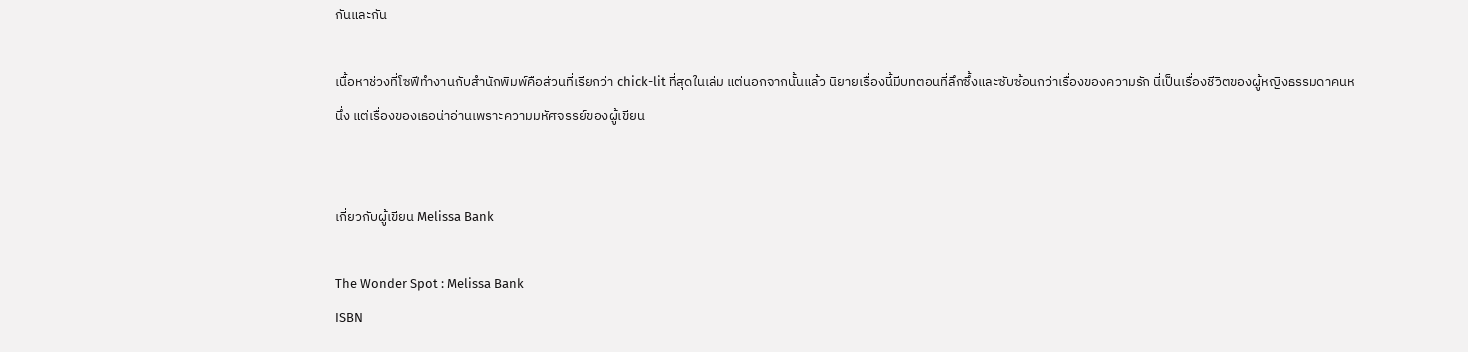กันและกัน

เนื้อหาช่วงที่โซฟีทำงานกับสำนักพิมพ์คือส่วนที่เรียกว่า chick-lit ที่สุดในเล่ม แต่นอกจากนั้นแล้ว นิยายเรื่องนี้มีบทตอนที่ลึกซึ้งและซับซ้อนกว่าเรื่องของความรัก นี่เป็นเรื่องชีวิตของผู้หญิงธรรมดาคนหนึ่ง แต่เรื่องของเธอน่าอ่านเพราะความมหัศจรรย์ของผู้เขียน


เกี่ยวกับผู้เขียน Melissa Bank

The Wonder Spot : Melissa Bank
ISBN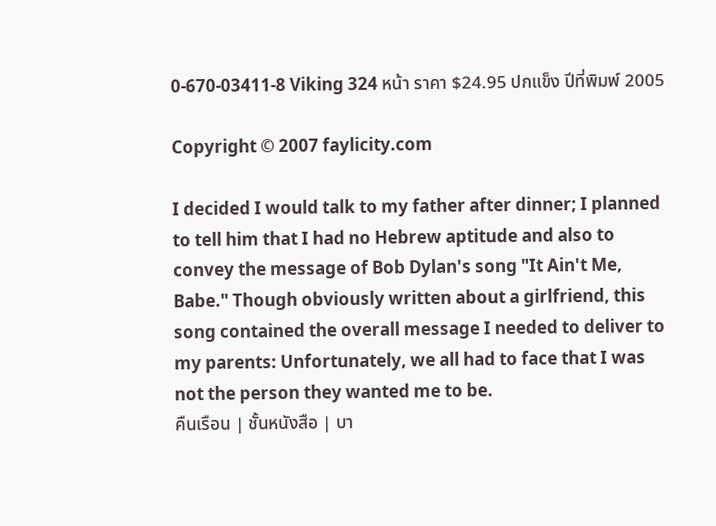0-670-03411-8 Viking 324 หน้า ราคา $24.95 ปกแข็ง ปีที่พิมพ์ 2005

Copyright © 2007 faylicity.com

I decided I would talk to my father after dinner; I planned to tell him that I had no Hebrew aptitude and also to convey the message of Bob Dylan's song "It Ain't Me, Babe." Though obviously written about a girlfriend, this song contained the overall message I needed to deliver to my parents: Unfortunately, we all had to face that I was not the person they wanted me to be.
คืนเรือน | ชั้นหนังสือ | บา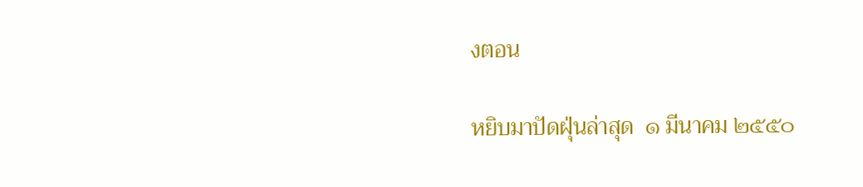งตอน

หยิบมาปัดฝุ่นล่าสุด  ๑ มีนาคม ๒๕๕๐